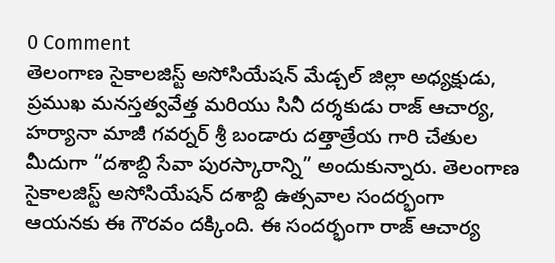0 Comment
తెలంగాణ సైకాలజిస్ట్ అసోసియేషన్ మేడ్చల్ జిల్లా అధ్యక్షుడు, ప్రముఖ మనస్తత్వవేత్త మరియు సినీ దర్శకుడు రాజ్ ఆచార్య, హర్యానా మాజీ గవర్నర్ శ్రీ బండారు దత్తాత్రేయ గారి చేతుల మీదుగా “దశాబ్ది సేవా పురస్కారాన్ని” అందుకున్నారు. తెలంగాణ సైకాలజిస్ట్ అసోసియేషన్ దశాబ్ది ఉత్సవాల సందర్భంగా ఆయనకు ఈ గౌరవం దక్కింది. ఈ సందర్భంగా రాజ్ ఆచార్య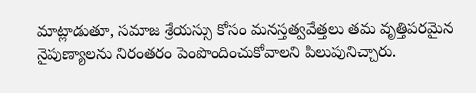మాట్లాడుతూ, సమాజ శ్రేయస్సు కోసం మనస్తత్వవేత్తలు తమ వృత్తిపరమైన నైపుణ్యాలను నిరంతరం పెంపొందించుకోవాలని పిలుపునిచ్చారు.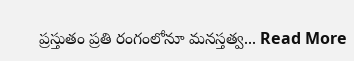ప్రస్తుతం ప్రతి రంగంలోనూ మనస్తత్వ... Read More